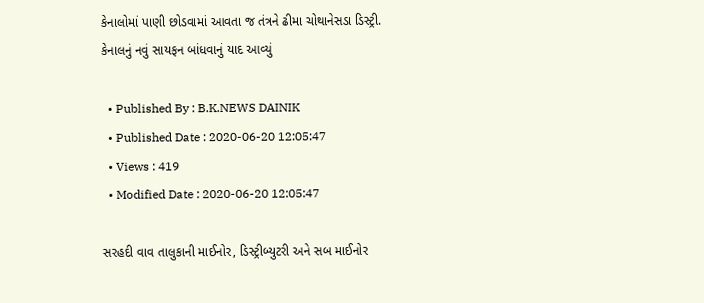કેનાલોમાં પાણી છોડવામાં આવતા જ તંત્રને ઢીમા ચોથાનેસડા ડિસ્ટ્રી. કેનાલનું નવું સાયફન બાંધવાનું યાદ આવ્યું

  • Published By : B.K.NEWS DAINIK
  • Published Date : 2020-06-20 12:05:47
  • Views : 419
  • Modified Date : 2020-06-20 12:05:47

સરહદી વાવ તાલુકાની માઈનોર, ડિસ્ટ્રીબ્યુટરી અને સબ માઈનોર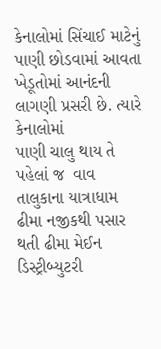કેનાલોમાં સિંચાઈ માટેનું પાણી છોડવામાં આવતા ખેડૂતોમાં આનંદની લાગણી પ્રસરી છે. ત્યારે કેનાલોમાં
પાણી ચાલુ થાય તે પહેલાં જ  વાવ તાલુકાના યાત્રાધામ ઢીમા નજીકથી પસાર થતી ઢીમા મેઈન ડિસ્ટ્રીબ્યુટરી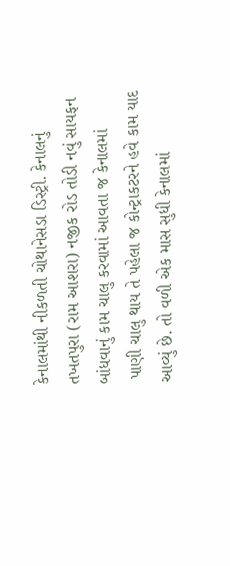કેનાલમાંથી નીકળતી ચોથાનેસડા ડિસ્ટ્રી. કેનાલનું તખતપુરા (રામ આશરા) નજીક રોડ તોડી નવું સાયફન બાંધવાનું કામ ચાલુ કરવામાં આવતા જ કેનાલમાં
 પાણી ચાલુ થાય તે પહેલા જ કોન્ટ્રાકટરને હવે કામ યાદ આવ્યું છે. તો વળી એક માસ સુધી કેનાલમાં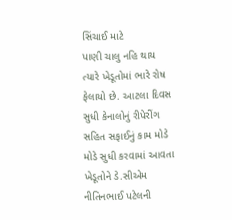સિંચાઈ માટે
પાણી ચાલુ નહિ થાય ત્યારે ખેડૂતોમાં ભારે રોષ ફેલાયો છે. આટલા દિવસ સુધી કેનાલોનું રીપેરીંગ સહિત સફાઈનું કામ મોડે મોડે સુધી કરવામાં આવતા ખેડૂતોને ડે.સીએમ નીતિનભાઈ પટેલની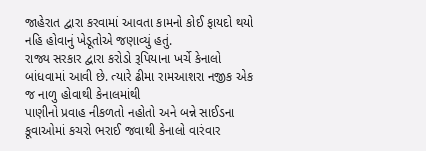જાહેરાત દ્વારા કરવામાં આવતા કામનો કોઈ ફાયદો થયો નહિ હોવાનું ખેડૂતોએ જણાવ્યું હતું.
રાજ્ય સરકાર દ્વારા કરોડો રૂપિયાના ખર્ચે કેનાલો
બાંધવામાં આવી છે. ત્યારે ઢીમા રામઆશરા નજીક એક જ નાળુ હોવાથી કેનાલમાંથી
પાણીનો પ્રવાહ નીકળતો નહોતો અને બન્ને સાઈડના કૂવાઓમાં કચરો ભરાઈ જવાથી કેનાલો વારંવાર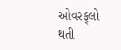ઓવરફ્‌લો થતી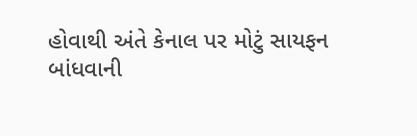હોવાથી અંતે કેનાલ પર મોટું સાયફન
બાંધવાની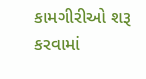કામગીરીઓ શરૂ કરવામાં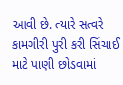આવી છે. ત્યારે સત્વરે કામગીરી પુરી કરી સિંચાઈ માટે પાણી છોડવામાં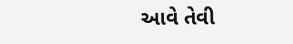આવે તેવી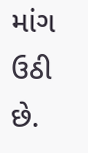માંગ ઉઠી છે.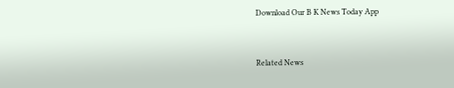Download Our B K News Today App



Related News